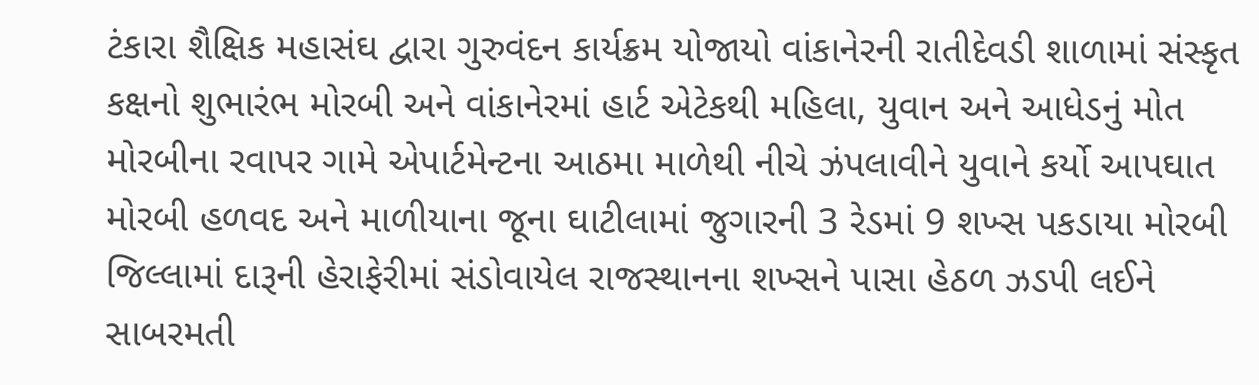ટંકારા શૈક્ષિક મહાસંઘ દ્વારા ગુરુવંદન કાર્યક્રમ યોજાયો વાંકાનેરની રાતીદેવડી શાળામાં સંસ્કૃત કક્ષનો શુભારંભ મોરબી અને વાંકાનેરમાં હાર્ટ એટેકથી મહિલા, યુવાન અને આધેડનું મોત મોરબીના રવાપર ગામે એપાર્ટમેન્ટના આઠમા માળેથી નીચે ઝંપલાવીને યુવાને કર્યો આપઘાત મોરબી હળવદ અને માળીયાના જૂના ઘાટીલામાં જુગારની 3 રેડમાં 9 શખ્સ પકડાયા મોરબી જિલ્લામાં દારૂની હેરાફેરીમાં સંડોવાયેલ રાજસ્થાનના શખ્સને પાસા હેઠળ ઝડપી લઈને સાબરમતી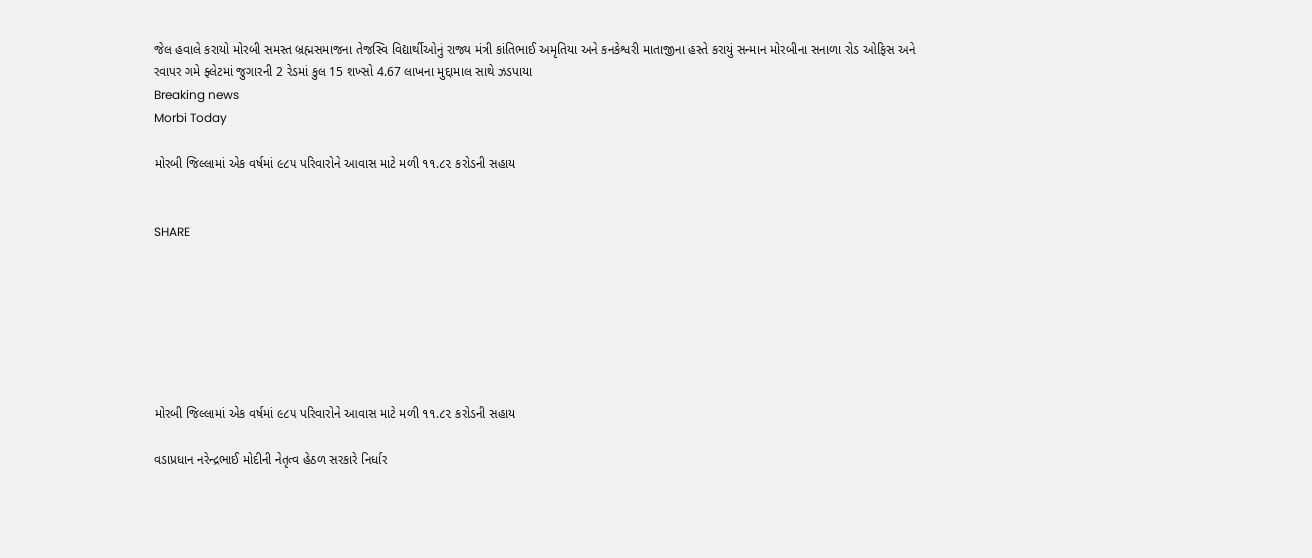જેલ હવાલે કરાયો મોરબી સમસ્ત બ્રહ્મસમાજના તેજસ્વિ વિદ્યાર્થીઓનું રાજ્ય મંત્રી કાંતિભાઈ અમૃતિયા અને કનકેશ્વરી માતાજીના હસ્તે કરાયું સન્માન મોરબીના સનાળા રોડ ઓફિસ અને રવાપર ગમે ફ્લેટમાં જુગારની 2 રેડમાં કુલ 15 શખ્સો 4.67 લાખના મુદ્દામાલ સાથે ઝડપાયા
Breaking news
Morbi Today

મોરબી જિલ્લામાં એક વર્ષમાં ૯૮૫ પરિવારોને આવાસ માટે મળી ૧૧.૮૨ કરોડની સહાય


SHARE







મોરબી જિલ્લામાં એક વર્ષમાં ૯૮૫ પરિવારોને આવાસ માટે મળી ૧૧.૮૨ કરોડની સહાય

વડાપ્રધાન નરેન્દ્રભાઈ મોદીની નેતૃત્વ હેઠળ સરકારે નિર્ધાર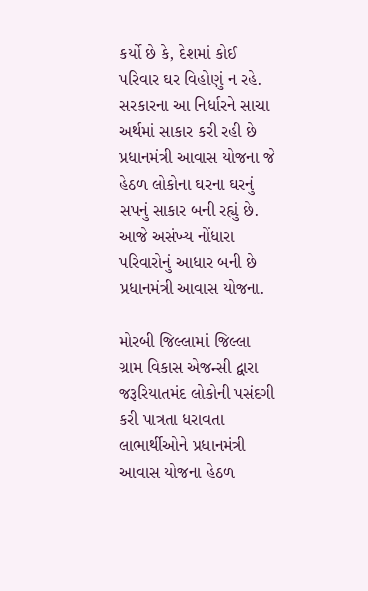કર્યો છે કે, દેશમાં કોઈ પરિવાર ઘર વિહોણું ન રહે. સરકારના આ નિર્ધારને સાચા અર્થમાં સાકાર કરી રહી છે પ્રધાનમંત્રી આવાસ યોજના જે હેઠળ લોકોના ઘરના ઘરનું સપનું સાકાર બની રહ્યું છે. આજે અસંખ્ય નોંધારા પરિવારોનું આધાર બની છે પ્રધાનમંત્રી આવાસ યોજના.

મોરબી જિલ્લામાં જિલ્લા ગ્રામ વિકાસ એજન્સી દ્વારા જરૂરિયાતમંદ લોકોની પસંદગી કરી પાત્રતા ધરાવતા લાભાર્થીઓને પ્રધાનમંત્રી આવાસ યોજના હેઠળ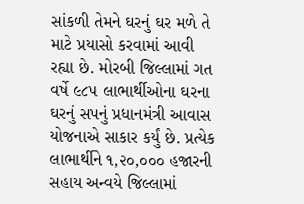સાંકળી તેમને ઘરનું ઘર મળે તે માટે પ્રયાસો કરવામાં આવી રહ્યા છે. મોરબી જિલ્લામાં ગત વર્ષે ૯૮૫ લાભાર્થીઓના ઘરના ઘરનું સપનું પ્રધાનમંત્રી આવાસ યોજનાએ સાકાર કર્યું છે. પ્રત્યેક લાભાર્થીને ૧,૨૦,૦૦૦ હજારની સહાય અન્વયે જિલ્લામાં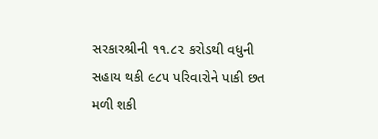સરકારશ્રીની ૧૧.૮૨ કરોડથી વધુની સહાય થકી ૯૮૫ પરિવારોને પાકી છત મળી શકી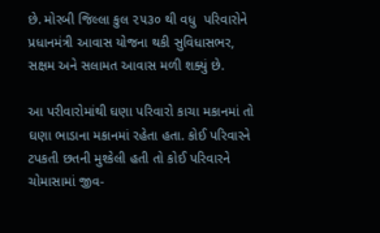છે. મોરબી જિલ્લા કુલ ૨૫૩૦ થી વધુ  પરિવારોને પ્રધાનમંત્રી આવાસ યોજના થકી સુવિધાસભર, સક્ષમ અને સલામત આવાસ મળી શક્યું છે.

આ પરીવારોમાંથી ઘણા પરિવારો કાચા મકાનમાં તો ઘણા ભાડાના મકાનમાં રહેતા હતા. કોઈ પરિવારને ટપકતી છતની મુશ્કેલી હતી તો કોઈ પરિવારને ચોમાસામાં જીવ-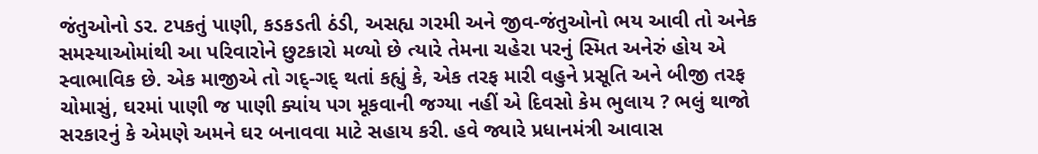જંતુઓનો ડર. ટપકતું પાણી, કડકડતી ઠંડી, અસહ્ય ગરમી અને જીવ-જંતુઓનો ભય આવી તો અનેક સમસ્યાઓમાંથી આ પરિવારોને છુટકારો મળ્યો છે ત્યારે તેમના ચહેરા પરનું સ્મિત અનેરું હોય એ સ્વાભાવિક છે. એક માજીએ તો ગદ્-ગદ્ થતાં કહ્યું કે, એક તરફ મારી વહુને પ્રસૂતિ અને બીજી તરફ ચોમાસું, ઘરમાં પાણી જ પાણી ક્યાંય પગ મૂકવાની જગ્યા નહીં એ દિવસો કેમ ભુલાય ? ભલું થાજો સરકારનું કે એમણે અમને ઘર બનાવવા માટે સહાય કરી. હવે જ્યારે પ્રધાનમંત્રી આવાસ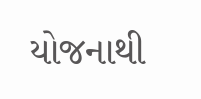યોજનાથી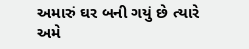અમારું ઘર બની ગયું છે ત્યારે અમે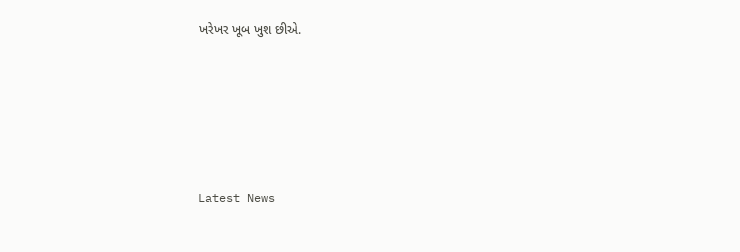ખરેખર ખૂબ ખુશ છીએ.






Latest News